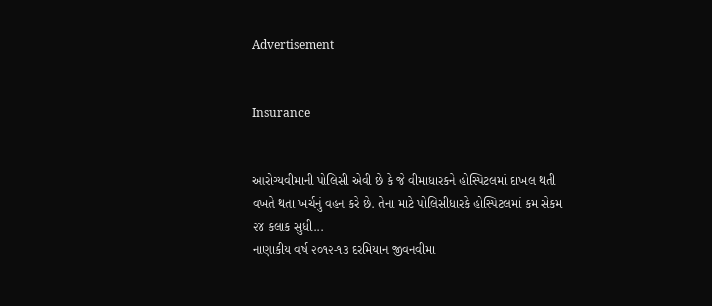Advertisement


Insurance


આરોગ્યવીમાની પોલિસી એવી છે કે જે વીમાધારકને હોસ્પિટલમાં દાખલ થતી વખતે થતા ખર્ચનું વહન કરે છે. તેના માટે પોલિસીધારકે હોસ્પિટલમાં કમ સેકમ ૨૪ કલાક સુધી...
નાણાકીય વર્ષ ૨૦૧૨-૧૩ દરમિયાન જીવનવીમા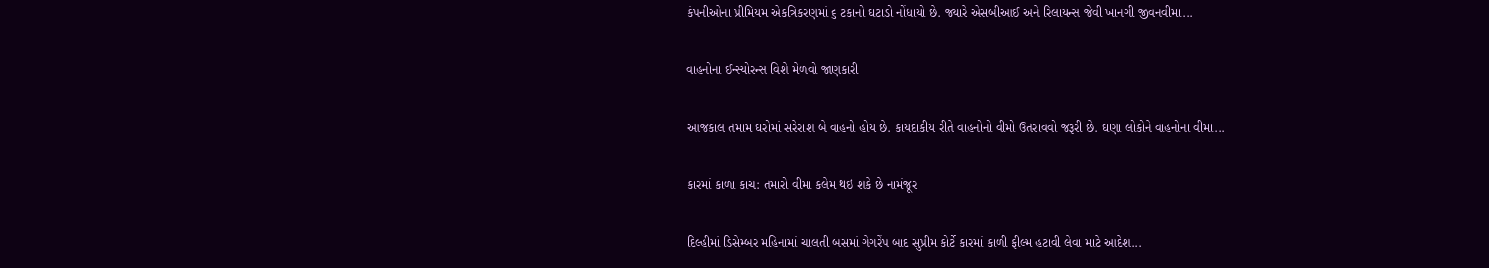કંપનીઓના પ્રીમિયમ એકત્રિકરણમાં ૬ ટકાનો ઘટાડો નોંધાયો છે. જ્યારે એસબીઆઈ અને રિલાયન્સ જેવી ખાનગી જીવનવીમા...

વાહનોના ઈન્સ્યોરન્સ વિશે મેળવો જાણકારી

આજકાલ તમામ ઘરોમાં સરેરાશ બે વાહનો હોય છે. કાયદાકીય રીતે વાહનોનો વીમો ઉતરાવવો જરૂરી છે. ઘણા લોકોને વાહનોના વીમા...

કારમાં કાળા કાચ: તમારો વીમા કલેમ થઇ શકે છે નામંજૂર

દિલ્હીમાં ડિસેમ્બર મહિનામાં ચાલતી બસમાં ગેગરેંપ બાદ સુપ્રીમ કોર્ટે કારમાં કાળી ફીલ્મ હટાવી લેવા માટે આદેશ...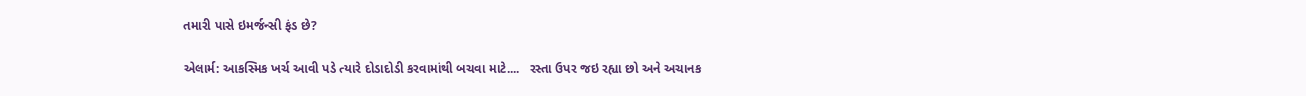તમારી પાસે ઇમર્જન્સી ફંડ છે?

એલાર્મ: આકસ્મિક ખર્ચ આવી પડે ત્યારે દોડાદોડી કરવામાંથી બચવા માટે....   રસ્તા ઉપર જઇ રહ્યા છો અને અચાનક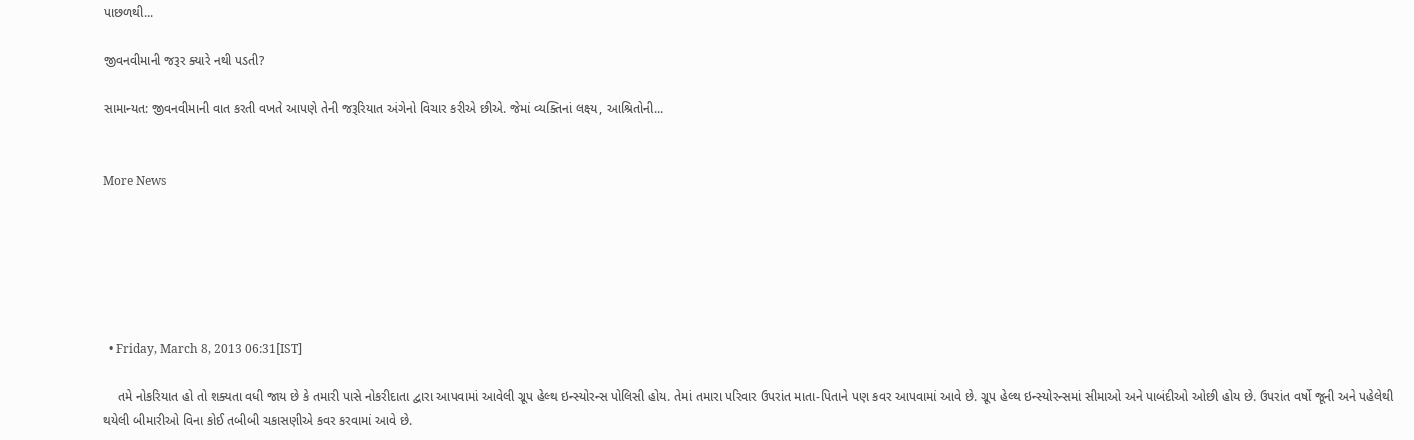પાછળથી...

જીવનવીમાની જરૂર ક્યારે નથી પડતી?

સામાન્યત: જીવનવીમાની વાત કરતી વખતે આપણે તેની જરૂરિયાત અંગેનો વિચાર કરીએ છીએ. જેમાં વ્યક્તિનાં લક્ષ્ય, આશ્રિતોની...


More News






  • Friday, March 8, 2013 06:31[IST]

    તમે નોકરિયાત હો તો શક્યતા વધી જાય છે કે તમારી પાસે નોકરીદાતા દ્વારા આપવામાં આવેલી ગ્રૂપ હેલ્થ ઇન્સ્યોરન્સ પોલિસી હોય. તેમાં તમારા પરિવાર ઉપરાંત માતા-પિતાને પણ કવર આપવામાં આવે છે. ગ્રૂપ હેલ્થ ઇન્સ્યોરન્સમાં સીમાઓ અને પાબંદીઓ ઓછી હોય છે. ઉપરાંત વર્ષો જૂની અને પહેલેથી થયેલી બીમારીઓ વિના કોઈ તબીબી ચકાસણીએ કવર કરવામાં આવે છે.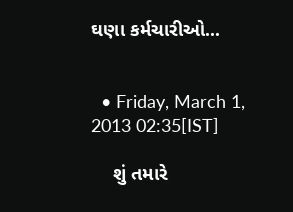ઘણા કર્મચારીઓ...


  • Friday, March 1, 2013 02:35[IST]

    શું તમારે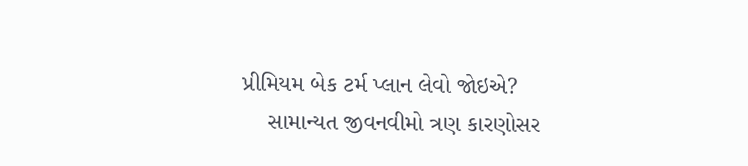પ્રીમિયમ બેક ટર્મ પ્લાન લેવો જોઇએ?
    સામાન્યત જીવનવીમો ત્રણ કારણોસર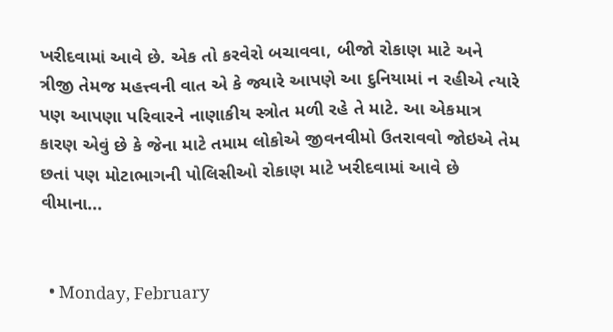ખરીદવામાં આવે છે. એક તો કરવેરો બચાવવા, બીજો રોકાણ માટે અને ત્રીજી તેમજ મહત્ત્વની વાત એ કે જ્યારે આપણે આ દુનિયામાં ન રહીએ ત્યારે પણ આપણા પરિવારને નાણાકીય સ્ત્રોત મળી રહે તે માટે. આ એકમાત્ર કારણ એવું છે કે જેના માટે તમામ લોકોએ જીવનવીમો ઉતરાવવો જોઇએ તેમ છતાં પણ મોટાભાગની પોલિસીઓ રોકાણ માટે ખરીદવામાં આવે છે વીમાના...


  • Monday, February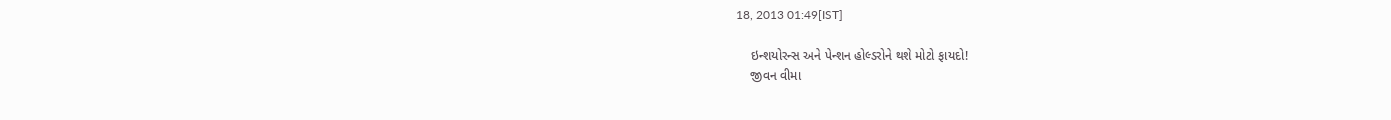18, 2013 01:49[IST]

    ઇન્શયોરન્સ અને પેન્શન હોલ્ડરોને થશે મોટો ફાયદો!
    જીવન વીમા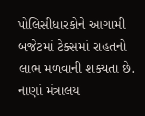પોલિસીધારકોને આગામી બજેટમાં ટેક્સમાં રાહતનો લાભ મળવાની શક્યતા છે. નાણાં મંત્રાલય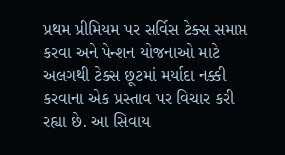પ્રથમ પ્રીમિયમ પર સર્વિસ ટેક્સ સમાપ્ત કરવા અને પેન્શન યોજનાઓ માટે અલગથી ટેક્સ છૂટમાં મર્યાદા નક્કી કરવાના એક પ્રસ્તાવ પર વિચાર કરી રહ્યા છે. આ સિવાય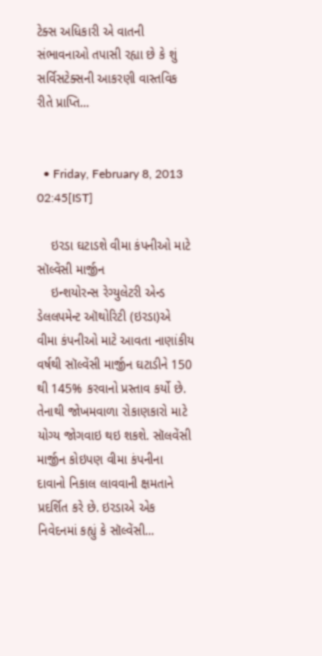ટેક્સ અધિકારી એ વાતની સંભાવનાઓ તપાસી રહ્યા છે કે શું સર્વિસટેક્સની આકરણી વાસ્તવિક રીતે પ્રાપ્તિ...


  • Friday, February 8, 2013 02:45[IST]

    ઇરડા ઘટાડશે વીમા કંપનીઓ માટે સૉલ્વેંસી માર્જીન
    ઇન્શયોરન્સ રેગ્યુલેટરી એન્ડ ડેલલપમેન્ટ ઑથોરિટી (ઇરડા)એ વીમા કંપનીઓ માટે આવતા નાણાંકીય વર્ષથી સૉલ્વેંસી માર્જીન ઘટાડીને 150 થી 145% કરવાનો પ્રસ્તાવ કર્યો છે. તેનાથી જોખમવાળા રોકાણકારો માટે યોગ્ય જોગવાઇ થઇ શકશે. સૉલવેંસી માર્જીન કોઇપણ વીમા કંપનીના દાવાનો નિકાલ લાવવાની ક્ષમતાને પ્રદર્શિત કરે છે. ઇરડાએ એક નિવેદનમાં કહ્યું કે સૉલ્વેંસી...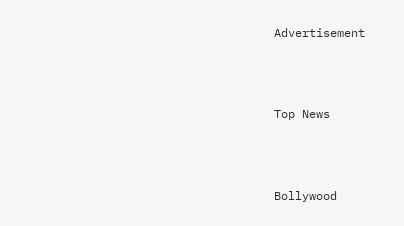Advertisement



Top News



Bollywood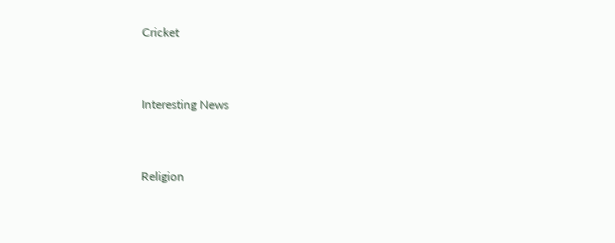Cricket



Interesting News



Religion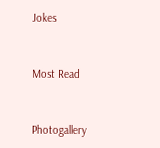Jokes



Most Read



Photogallery